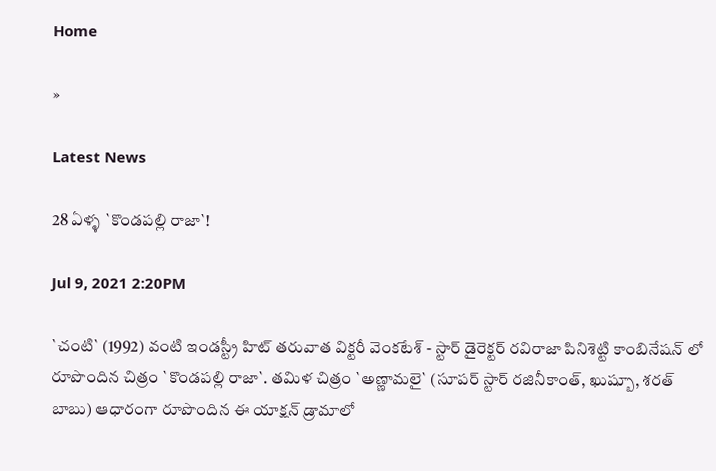Home

»

Latest News

28 ఏళ్ళ `కొండ‌ప‌ల్లి రాజా`!

Jul 9, 2021 2:20PM

`చంటి` (1992) వంటి ఇండ‌స్ట్రీ హిట్ త‌రువాత విక్ట‌రీ వెంక‌టేశ్ - స్టార్ డైరెక్ట‌ర్ ర‌విరాజా పినిశెట్టి కాంబినేష‌న్ లో రూపొందిన చిత్రం `కొండ‌ప‌ల్లి రాజా`. త‌మిళ చిత్రం `అణ్ణామ‌లై` (సూప‌ర్ స్టార్ ర‌జినీకాంత్, ఖుష్బూ, శ‌ర‌త్ బాబు) ఆధారంగా రూపొందిన ఈ యాక్ష‌న్ డ్రామాలో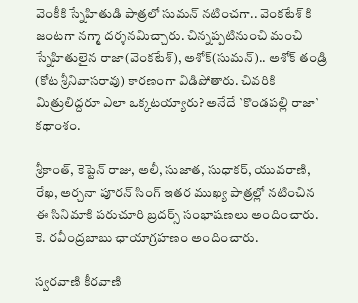వెంకీకి స్నేహితుడి పాత్ర‌లో సుమ‌న్ న‌టించ‌గా.. వెంక‌టేశ్ కి జంట‌గా న‌గ్మా ద‌ర్శ‌న‌మిచ్చారు. చిన్న‌ప్ప‌టినుంచి మంచి స్నేహితులైన రాజా(వెంక‌టేశ్), అశోక్(సుమ‌న్).. అశోక్ తండ్రి (కోట శ్రీ‌నివాస‌రావు) కార‌ణంగా విడిపోతారు. చివ‌రికి మిత్రులిద్ద‌రూ ఎలా ఒక్క‌ట‌య్యారు? అనేదే `కొండ‌ప‌ల్లి రాజా` క‌థాంశం.

శ్రీ‌కాంత్, కెప్టెన్ రాజు, అలీ, సుజాత‌, సుధాక‌ర్, యువ‌రాణి, రేఖ‌, అర్చ‌నా పూర‌న్ సింగ్ ఇత‌ర ముఖ్య పాత్ర‌ల్లో న‌టించిన ఈ సినిమాకి ప‌రుచూరి బ్ర‌ద‌ర్స్ సంభాష‌ణ‌లు అందించారు. కె. ర‌వీంద్ర‌బాబు ఛాయాగ్ర‌హ‌ణం అందించారు.

స్వ‌ర‌వాణి కీర‌వాణి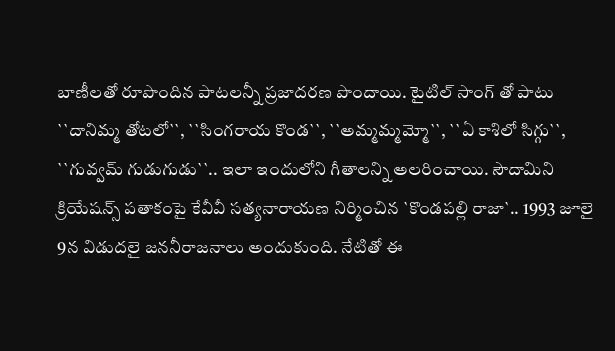బాణీల‌తో రూపొందిన పాట‌ల‌న్నీ ప్రజాద‌ర‌ణ పొందాయి. టైటిల్ సాంగ్ తో పాటు ``దానిమ్మ తోట‌లో``, ``సింగ‌రాయ కొండ‌``, ``అమ్మ‌మ్మ‌మ్మో``, ``ఏ కాశిలో సిగ్గు``, ``గువ్వ‌మ్ గుడుగుడు``.. ఇలా ఇందులోని గీతాల‌న్ని అలరించాయి. సౌదామిని క్రియేష‌న్స్ ప‌తాకంపై కేవీవీ స‌త్య‌నారాయ‌ణ నిర్మించిన `కొండ‌ప‌ల్లి రాజా`.. 1993 జూలై 9న విడుద‌లై జ‌న‌నీరాజ‌నాలు అందుకుంది. నేటితో ఈ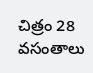చిత్రం 28 వ‌సంతాలు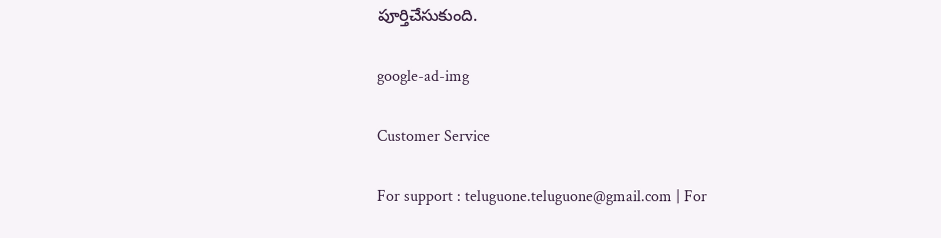పూర్తిచేసుకుంది.

google-ad-img

Customer Service

For support : teluguone.teluguone@gmail.com | For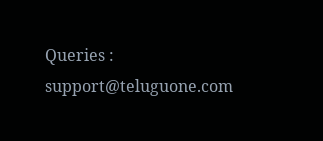Queries : support@teluguone.com